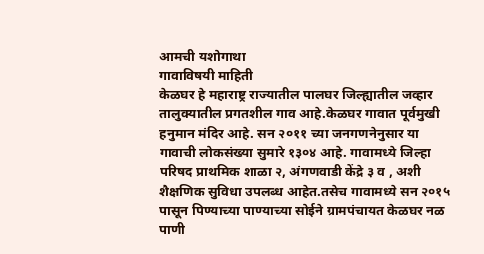आमची यशोगाथा
गावाविषयी माहिती
केळघर हे महाराष्ट्र राज्यातील पालघर जिल्ह्यातील जव्हार तालुक्यातील प्रगतशील गाव आहे.केळघर गावात पूर्वमुखी हनुमान मंदिर आहे. सन २०११ च्या जनगणनेनुसार या गावाची लोकसंख्या सुमारे १३०४ आहे. गावामध्ये जिल्हा परिषद प्राथमिक शाळा २, अंगणवाडी केंद्रे ३ व , अशी शैक्षणिक सुविधा उपलब्ध आहेत.तसेच गावामध्ये सन २०१५ पासून पिण्याच्या पाण्याच्या सोईने ग्रामपंचायत केळघर नळ पाणी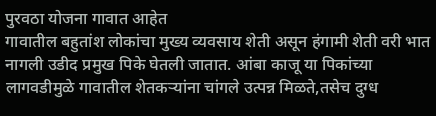पुरवठा योजना गावात आहेत
गावातील बहुतांश लोकांचा मुख्य व्यवसाय शेती असून हंगामी शेती वरी भात नागली उडीद प्रमुख पिके घेतली जातात. आंबा काजू या पिकांच्या लागवडीमुळे गावातील शेतकऱ्यांना चांगले उत्पन्न मिळते,तसेच दुग्ध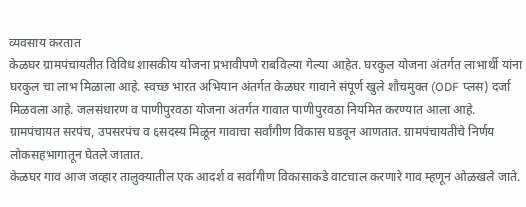व्यवसाय करतात
केळघर ग्रामपंचायतीत विविध शासकीय योजना प्रभावीपणे राबविल्या गेल्या आहेत. घरकुल योजना अंतर्गत लाभार्थी यांना घरकुल चा लाभ मिळाला आहे. स्वच्छ भारत अभियान अंतर्गत केळघर गावाने संपूर्ण खुले शौचमुक्त (ODF प्लस) दर्जा मिळवला आहे. जलसंधारण व पाणीपुरवठा योजना अंतर्गत गावात पाणीपुरवठा नियमित करण्यात आला आहे. ग्रामपंचायत सरपंच, उपसरपंच व ६सदस्य मिळून गावाचा सर्वांगीण विकास घडवून आणतात. ग्रामपंचायतीचे निर्णय लोकसहभागातून घेतले जातात.
केळघर गाव आज जव्हार तालुक्यातील एक आदर्श व सर्वांगीण विकासाकडे वाटचाल करणारे गाव म्हणून ओळखले जाते.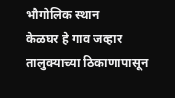भौगोलिक स्थान
केळघर हे गाव जव्हार तालुक्याच्या ठिकाणापासून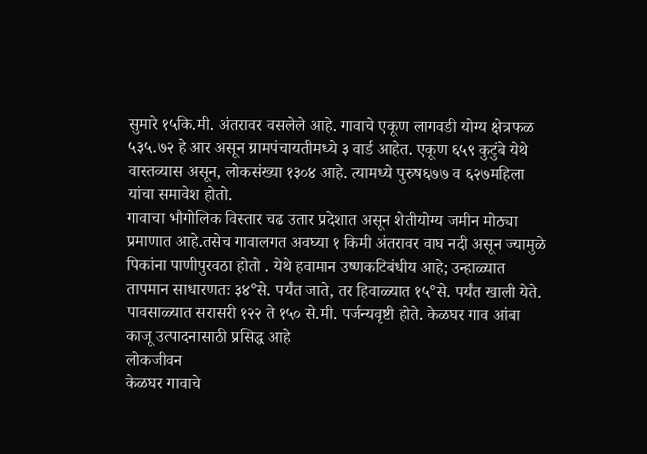सुमारे १५कि.मी. अंतरावर वसलेले आहे. गावाचे एकूण लागवडी योग्य क्षेत्रफळ ५३५.७२ हे आर असून ग्रामपंचायतीमध्ये ३ वार्ड आहेत. एकूण ६५९ कुटुंबे येथे वास्तव्यास असून, लोकसंख्या १३०४ आहे. त्यामध्ये पुरुष६७७ व ६२७महिला यांचा समावेश होतो.
गावाचा भौगोलिक विस्तार चढ उतार प्रदेशात असून शेतीयोग्य जमीन मोठ्या प्रमाणात आहे.तसेच गावालगत अवघ्या १ किमी अंतरावर वाघ नदी असून ज्यामुळे पिकांना पाणीपुरवठा होतो . येथे हवामान उष्णकटिबंधीय आहे; उन्हाळ्यात तापमान साधारणतः ३४°से. पर्यंत जाते, तर हिवाळ्यात १५°से. पर्यंत खाली येते. पावसाळ्यात सरासरी १२२ ते १५० से.मी. पर्जन्यवृष्टी होते. केळघर गाव आंबा काजू उत्पादनासाठी प्रसिद्ध आहे
लोकजीवन
केळघर गावाचे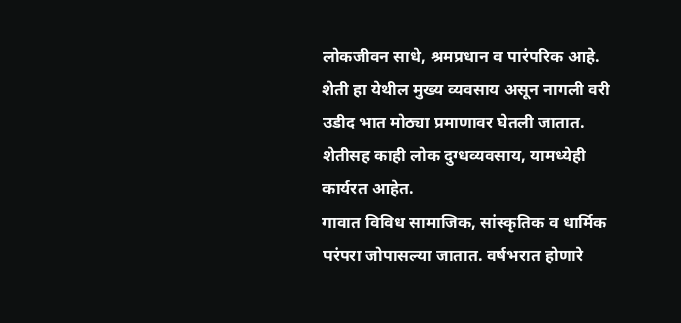लोकजीवन साधे, श्रमप्रधान व पारंपरिक आहे. शेती हा येथील मुख्य व्यवसाय असून नागली वरी उडीद भात मोठ्या प्रमाणावर घेतली जातात. शेतीसह काही लोक दुग्धव्यवसाय, यामध्येही कार्यरत आहेत.
गावात विविध सामाजिक, सांस्कृतिक व धार्मिक परंपरा जोपासल्या जातात. वर्षभरात होणारे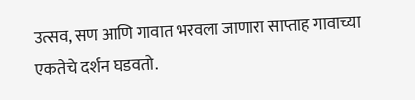उत्सव, सण आणि गावात भरवला जाणारा साप्ताह गावाच्या एकतेचे दर्शन घडवतो.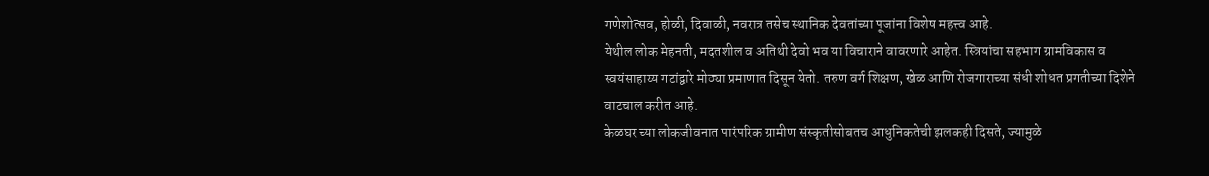गणेशोत्सव, होळी, दिवाळी, नवरात्र तसेच स्थानिक देवतांच्या पूजांना विशेष महत्त्व आहे.
येथील लोक मेहनती, मदतशील व अतिथी देवो भव या विचाराने वावरणारे आहेत. स्त्रियांचा सहभाग ग्रामविकास व स्वयंसाहाय्य गटांद्वारे मोठ्या प्रमाणात दिसून येतो. तरुण वर्ग शिक्षण, खेळ आणि रोजगाराच्या संधी शोधत प्रगतीच्या दिशेने वाटचाल करीत आहे.
केळघर च्या लोकजीवनात पारंपरिक ग्रामीण संस्कृतीसोबतच आधुनिकतेची झलकही दिसते, ज्यामुळे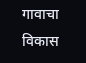गावाचा विकास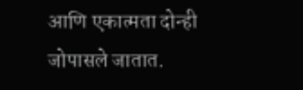आणि एकात्मता दोन्ही जोपासले जातात.